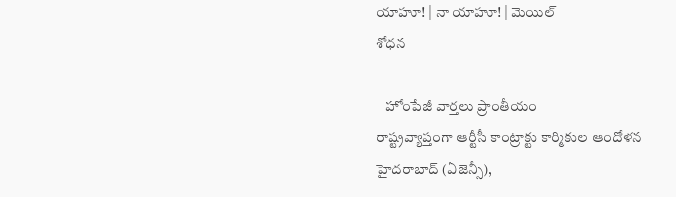యాహూ! | నా యాహూ! | మెయిల్
శోధన

   హోంపేజీ వార్తలు ప్రాంతీయం
రాష్ట్రవ్యాప్తంగా ఆర్టీసీ కాంట్రాక్టు కార్మికుల ఆందోళన
హైదరాబాద్ (ఏజెన్సీ),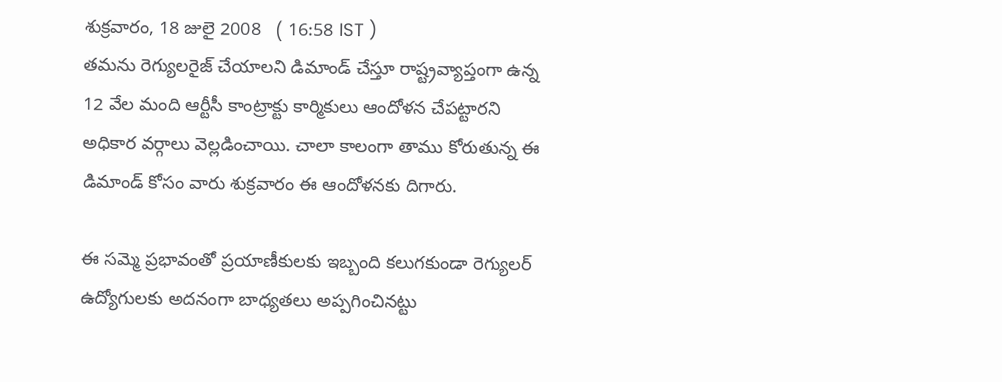శుక్రవారం, 18 జులై 2008   ( 16:58 IST )
తమను రెగ్యులరైజ్ చేయాలని డిమాండ్ చేస్తూ రాష్ట్రవ్యాప్తంగా ఉన్న 12 వేల మంది ఆర్టీసీ కాంట్రాక్టు కార్మికులు ఆందోళన చేపట్టారని అధికార వర్గాలు వెల్లడించాయి. చాలా కాలంగా తాము కోరుతున్న ఈ డిమాండ్ కోసం వారు శుక్రవారం ఈ ఆందోళనకు దిగారు.

ఈ సమ్మె ప్రభావంతో ప్రయాణీకులకు ఇబ్బంది కలుగకుండా రెగ్యులర్ ఉద్యోగులకు అదనంగా బాధ్యతలు అప్పగించినట్టు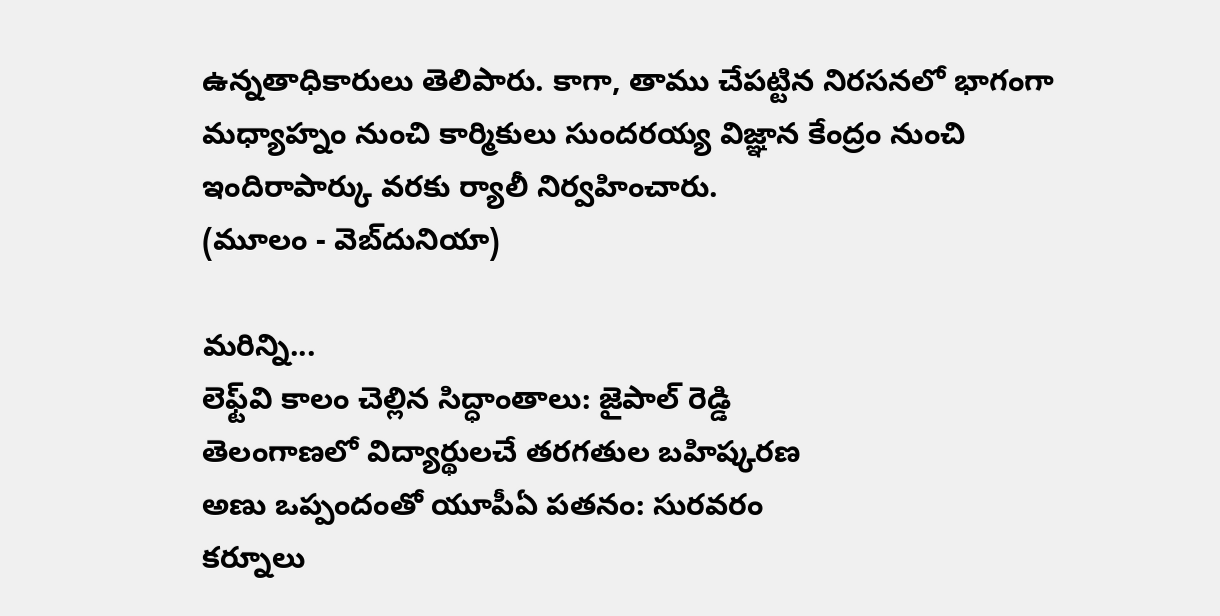ఉన్నతాధికారులు తెలిపారు. కాగా, తాము చేపట్టిన నిరసనలో భాగంగా మధ్యాహ్నం నుంచి కార్మికులు సుందరయ్య విజ్ఞాన కేంద్రం నుంచి ఇందిరాపార్కు వరకు ర్యాలీ నిర్వహించారు.
(మూలం - వెబ్‌దునియా)

మరిన్ని...
లెఫ్ట్‌వి కాలం చెల్లిన సిద్ధాంతాలు: జైపాల్ రెడ్డి
తెలంగాణలో విద్యార్థులచే తరగతుల బహిష్కరణ
అణు ఒప్పందంతో యూపీఏ పతనం: సురవరం
కర్నూలు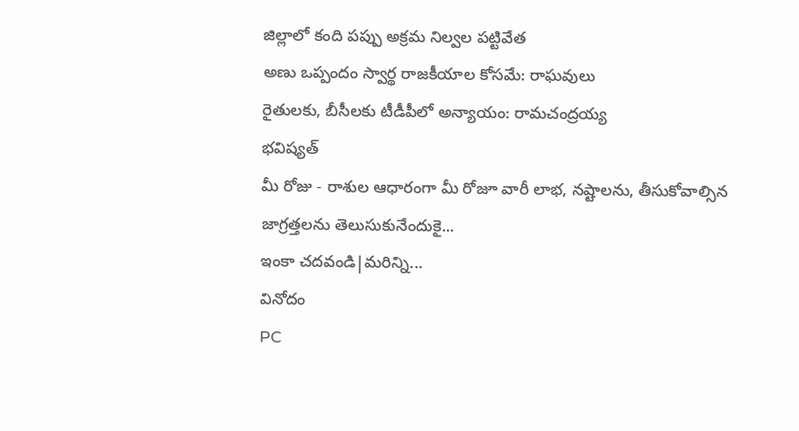జిల్లాలో కంది పప్పు అక్రమ నిల్వల పట్టివేత
అణు ఒప్పందం స్వార్థ రాజకీయాల కోసమే: రాఘవులు
రైతులకు, బీసీలకు టీడీపీలో అన్యాయం: రామచంద్రయ్య
భవిష్యత్
మీ రోజు - రాశుల ఆధారంగా మీ రోజూ వారీ లాభ, నష్టాలను, తీసుకోవాల్సిన జాగ్రత్తలను తెలుసుకునేందుకై...
ఇంకా చదవండి|మరిన్ని...
వినోదం
PC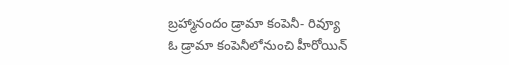బ్రహ్మానందం డ్రామా కంపెనీ- రివ్యూ
ఓ డ్రామా కంపెనీలోనుంచి హీరోయిన్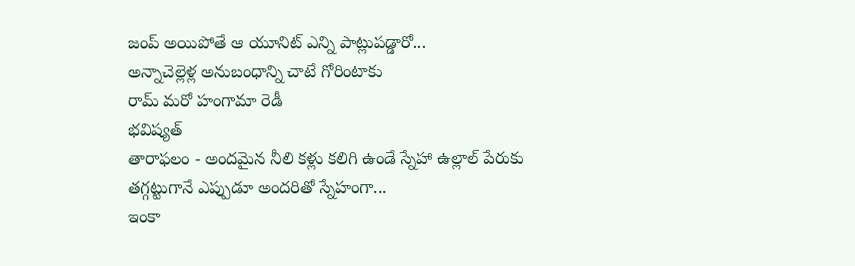జంప్ అయిపోతే ఆ యూనిట్ ఎన్ని పాట్లుపడ్డారో...
అన్నాచెల్లెళ్ల అనుబంధాన్ని చాటే గోరింటాకు
రామ్ మరో హంగామా రెడీ
భవిష్యత్
తారాఫలం - అందమైన నీలి కళ్లు కలిగి ఉండే స్నేహా ఉల్లాల్ పేరుకు తగ్గట్టుగానే ఎప్పుడూ అందరితో స్నేహంగా...
ఇంకా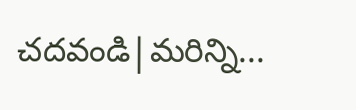చదవండి|మరిన్ని...